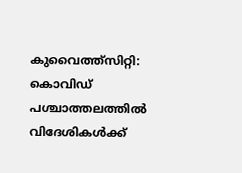കുവൈത്ത്സിറ്റി: കൊവിഡ് പശ്ചാത്തലത്തിൽ വിദേശികൾക്ക്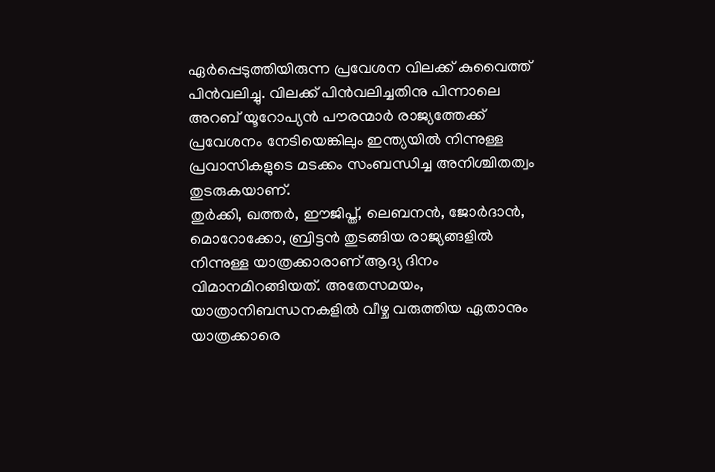ഏർപ്പെടുത്തിയിരുന്ന പ്രവേശന വിലക്ക് കുവൈത്ത് പിൻവലിച്ചു. വിലക്ക് പിൻവലിച്ചതിനു പിന്നാലെ അറബ് യൂറോപ്യൻ പൗരന്മാർ രാജ്യത്തേക്ക് പ്രവേശനം നേടിയെങ്കിലും ഇന്ത്യയിൽ നിന്നുള്ള പ്രവാസികളുടെ മടക്കം സംബന്ധിച്ച അനിശ്ചിതത്വം തുടരുകയാണ്.
തുർക്കി, ഖത്തർ, ഈജിപ്ത്, ലെബനൻ, ജോർദാൻ, മൊറോക്കോ, ബ്രിട്ടൻ തുടങ്ങിയ രാജ്യങ്ങളിൽ നിന്നുള്ള യാത്രക്കാരാണ് ആദ്യ ദിനം വിമാനമിറങ്ങിയത്. അതേസമയം, യാത്രാനിബന്ധനകളിൽ വീഴ്ച വരുത്തിയ ഏതാനും യാത്രക്കാരെ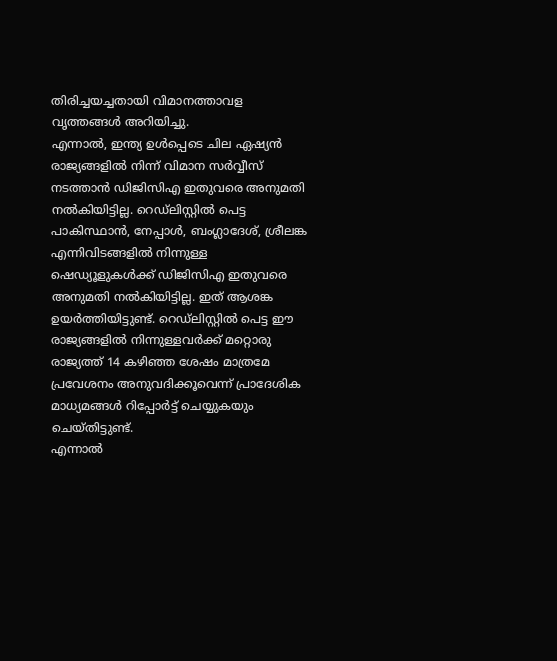തിരിച്ചയച്ചതായി വിമാനത്താവള വൃത്തങ്ങൾ അറിയിച്ചു.
എന്നാൽ, ഇന്ത്യ ഉൾപ്പെടെ ചില ഏഷ്യൻ രാജ്യങ്ങളിൽ നിന്ന് വിമാന സർവ്വീസ് നടത്താൻ ഡിജിസിഎ ഇതുവരെ അനുമതി നൽകിയിട്ടില്ല. റെഡ്ലിസ്റ്റിൽ പെട്ട പാകിസ്ഥാൻ, നേപ്പാൾ, ബംഗ്ലാദേശ്, ശ്രീലങ്ക എന്നിവിടങ്ങളിൽ നിന്നുള്ള ഷെഡ്യൂളുകൾക്ക് ഡിജിസിഎ ഇതുവരെ അനുമതി നൽകിയിട്ടില്ല. ഇത് ആശങ്ക ഉയർത്തിയിട്ടുണ്ട്. റെഡ്ലിസ്റ്റിൽ പെട്ട ഈ രാജ്യങ്ങളിൽ നിന്നുള്ളവർക്ക് മറ്റൊരു രാജ്യത്ത് 14 കഴിഞ്ഞ ശേഷം മാത്രമേ പ്രവേശനം അനുവദിക്കൂവെന്ന് പ്രാദേശിക മാധ്യമങ്ങൾ റിപ്പോർട്ട് ചെയ്യുകയും ചെയ്തിട്ടുണ്ട്.
എന്നാൽ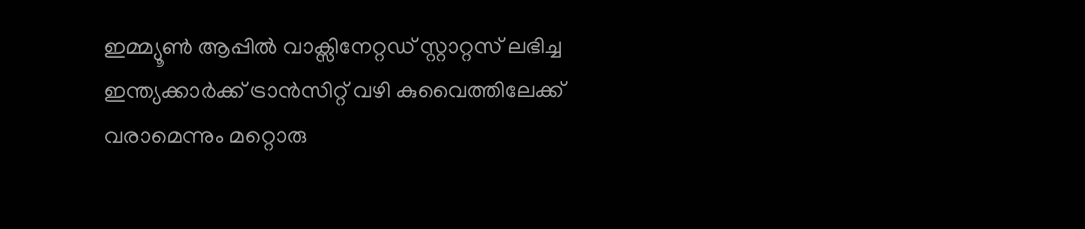ഇമ്മ്യൂൺ ആപ്പിൽ വാക്സിനേറ്റഡ് സ്റ്റാറ്റസ് ലഭിച്ച ഇന്ത്യക്കാർക്ക് ട്രാൻസിറ്റ് വഴി കുവൈത്തിലേക്ക് വരാമെന്നും മറ്റൊരു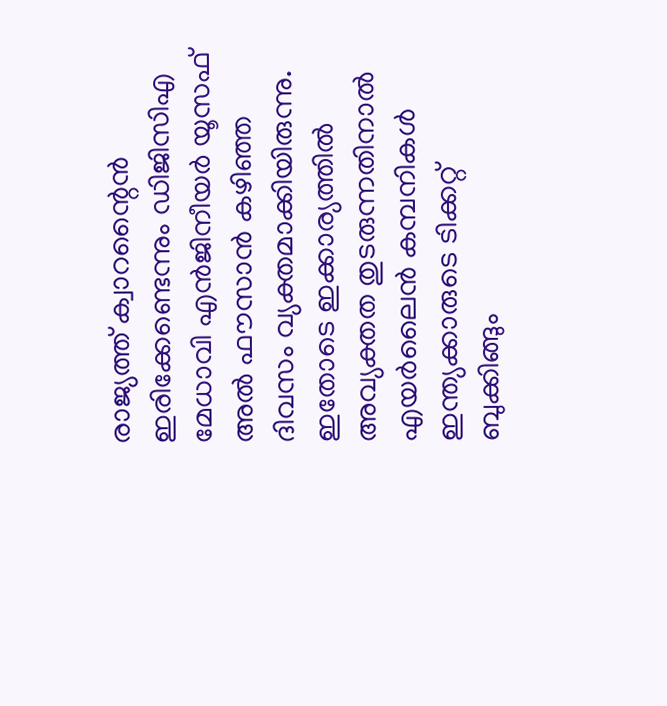രാജ്യത്ത് ക്വാറന്റൈൻ ഇരിക്കേണ്ടെന്നും ഡിജിസിഎ മേധാവി എൻജിനീയർ യൂസഫ് അൽ ഫൗസാൻ കഴിഞ്ഞ ദിവസം വ്യക്തമാക്കിയിരുന്നു. ഇതോടെ ഇക്കാര്യത്തിൽ അവ്യക്തത തുടരുന്നതിനാൽ എയർലൈൻ കമ്പനികൾ ഇന്ത്യക്കാരുടെ ടിക്കറ്റ് ബുക്കിങ്ങും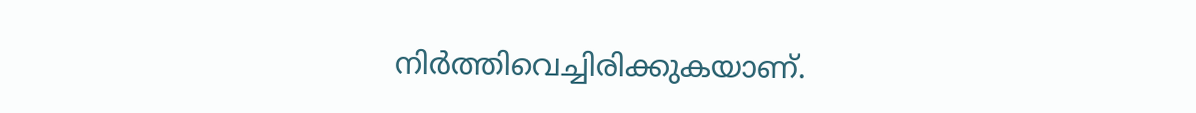നിർത്തിവെച്ചിരിക്കുകയാണ്.